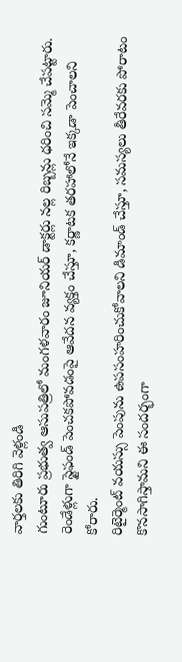వార్తలకు తిరిగి వెళ్లండి
గుంటూరు ప్రభుత్వ ఆసుపత్రిలో మంగళవారం జూనియర్ డాక్టర్లు నల్ల రిబ్బన్లు ధరించి సమ్మె చేపట్టారు. రెండేళ్లుగా స్టైఫండ్ పెంచకపోవడంపై ఆవేదన వ్యక్తం చేస్తూ, కర్ణాటక తరహాలోనే ఇక్కడా పెంచాలని కోరారు.
రిటైర్మెంట్ వయస్సు పెంపును ఉపసంహరించుకోవాలని డిమాండ్ చేస్తూ, సమస్యలు తీరేవరకు పోరాటం కొనసాగిస్తామని ఈ సందర్భంగా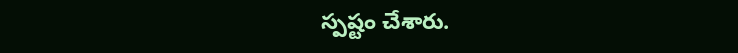స్పష్టం చేశారు.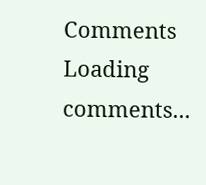Comments
Loading comments...